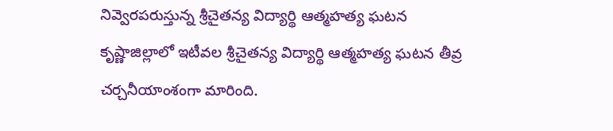నివ్వెరపరుస్తున్న శ్రీచైతన్య విద్యార్థి ఆత్మహత్య ఘటన
కృష్ణాజిల్లాలో ఇటీవల శ్రీచైతన్య విద్యార్థి ఆత్మహత్య ఘటన తీవ్ర చర్చనీయాంశంగా మారింది.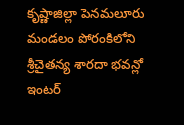కృష్ణాజిల్లా పెనమలూరు మండలం పోరంకిలోని శ్రీచైతన్య శారదా భవన్లో ఇంటర్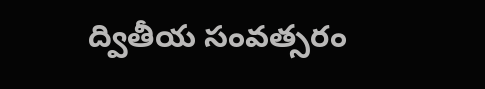ద్వితీయ సంవత్సరం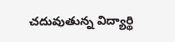చదువుతున్న విద్యార్థి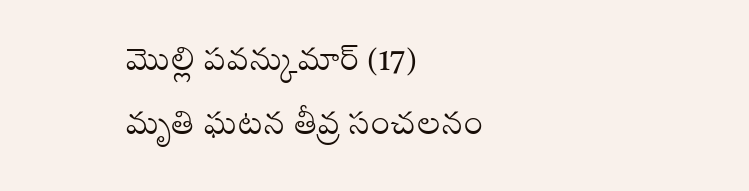మొల్లి పవన్కుమార్ (17) మృతి ఘటన తీవ్ర సంచలనం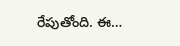రేపుతోంది. ఈ…